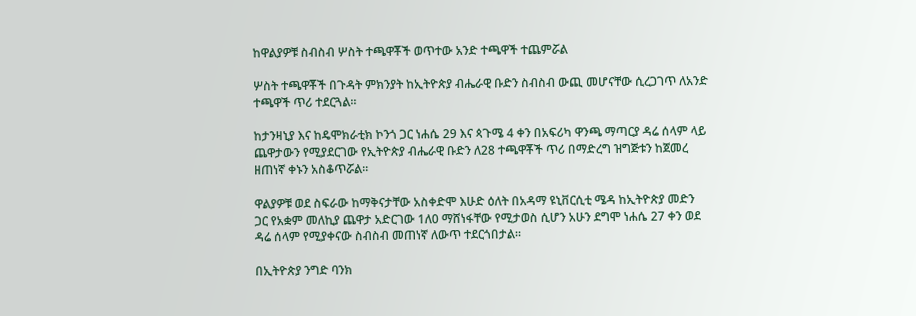ከዋልያዎቹ ስብስብ ሦስት ተጫዋቾች ወጥተው አንድ ተጫዋች ተጨምሯል

ሦስት ተጫዋቾች በጉዳት ምክንያት ከኢትዮጵያ ብሔራዊ ቡድን ስብስብ ውጪ መሆናቸው ሲረጋገጥ ለአንድ ተጫዋች ጥሪ ተደርጓል።

ከታንዛኒያ እና ከዴሞክራቲክ ኮንጎ ጋር ነሐሴ 29 እና ጳጉሜ 4 ቀን በአፍሪካ ዋንጫ ማጣርያ ዳሬ ሰላም ላይ ጨዋታውን የሚያደርገው የኢትዮጵያ ብሔራዊ ቡድን ለ28 ተጫዋቾች ጥሪ በማድረግ ዝግጅቱን ከጀመረ ዘጠነኛ ቀኑን አስቆጥሯል።

ዋልያዎቹ ወደ ስፍራው ከማቅናታቸው አስቀድሞ እሁድ ዕለት በአዳማ ዩኒቨርሲቲ ሜዳ ከኢትዮጵያ መድን ጋር የአቋም መለኪያ ጨዋታ አድርገው 1ለ0 ማሸነፋቸው የሚታወስ ሲሆን አሁን ደግሞ ነሐሴ 27 ቀን ወደ ዳሬ ሰላም የሚያቀናው ስብስብ መጠነኛ ለውጥ ተደርጎበታል።

በኢትዮጵያ ንግድ ባንክ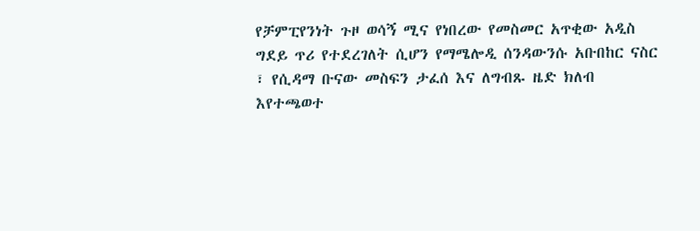የቻምፒየንነት ጉዞ ወሳኝ ሚና የነበረው የመስመር አጥቂው አዲስ ግደይ ጥሪ የተደረገለት ሲሆን የማሜሎዲ ሰንዳውንሱ አቡበከር ናስር ፣ የሲዳማ ቡናው መስፍን ታፈሰ እና ለግብጹ ዜድ ክለብ እየተጫወተ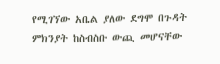የሚገኘው አቤል ያለው ደግሞ በጉዳት ምክንያት ከስብስቡ ውጪ መሆናቸው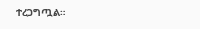ተረጋግጧል።